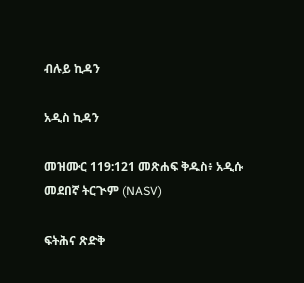ብሉይ ኪዳን

አዲስ ኪዳን

መዝሙር 119:121 መጽሐፍ ቅዱስ፥ አዲሱ መደበኛ ትርጒም (NASV)

ፍትሕና ጽድቅ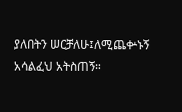ያለበትን ሠርቻለሁ፤ለሚጨቍኑኝ አሳልፈህ አትስጠኝ።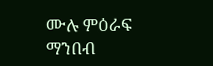ሙሉ ምዕራፍ ማንበብ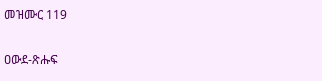መዝሙር 119

ዐውደ-ጽሑፍ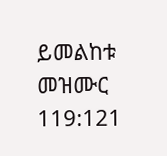ይመልከቱ መዝሙር 119:121